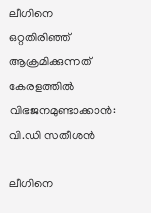ലീഗിനെ ഒറ്റതിരിഞ്ഞ് ആക്രമിക്കുന്നത് കേരളത്തില്‍ വിഭജനമുണ്ടാക്കാന്‍: വി.ഡി സതീശന്‍

ലീഗിനെ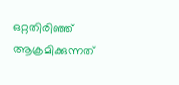ഒറ്റതിരിഞ്ഞ് ആക്രമിക്കുന്നത്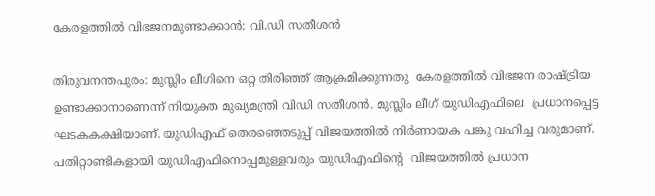കേരളത്തില്‍ വിഭജനമുണ്ടാക്കാന്‍: വി.ഡി സതീശന്‍

തിരുവനന്തപുരം: മുസ്ലിം ലീഗിനെ ഒറ്റ തിരിഞ്ഞ് ആക്രമിക്കുന്നതു  കേരളത്തില്‍ വിഭജന രാഷ്ട്രിയ ഉണ്ടാക്കാനാണെന്ന് നിയുക്ത മുഖ്യമന്ത്രി വിഡി സതീശന്‍. മുസ്ലിം ലീഗ് യുഡിഎഫിലെ  പ്രധാനപ്പെട്ട ഘടകകക്ഷിയാണ്. യുഡിഎഫ് തെരഞ്ഞെടുപ്പ് വിജയത്തില്‍ നിര്‍ണായക പങ്കു വഹിച്ച വരുമാണ്. പതിറ്റാണ്ടികളായി യുഡിഎഫിനൊപ്പമുള്ളവരും യുഡിഎഫിന്റെ  വിജയത്തില്‍ പ്രധാന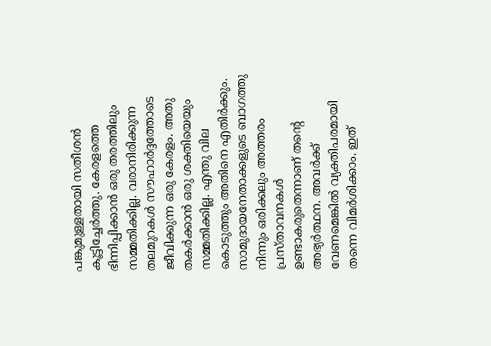പങ്കുമുള്ളതായി സതീശന്‍ കൂട്ടിച്ചേര്‍ത്തു. കേരളത്തെ ഭിന്നിപ്പിക്കാന്‍ ഒരു തരത്തിലും സമ്മതിക്കില്ല. വരാനിരിക്കുന്ന തലമുറകള്‍ സൗഹാര്‍ദ്ദത്തോടെ ജീവിക്കുന്ന ഒരു കേരളം. അതു തകര്‍ക്കാന്‍ ഒരു ശക്തിയെയും സമ്മതിക്കില്ല. എന്തു വില കൊടുത്തും അതിനെ എതിര്‍ക്കും. സാമുദായനേതാക്കളുടെ ബാഗത്തു നിന്നും ഒരിക്കലും അത്തരം പ്രസ്താവനകള്‍ ഉണ്ടാകരുതെന്നാണ് തന്റെ അഭ്യര്‍ത്ഥന. അവര്‍ക്ക് വേണമെങ്കില്‍ വ്യക്തിപരമായി തന്നെ വിമര്‍ശിക്കാം. ഇത്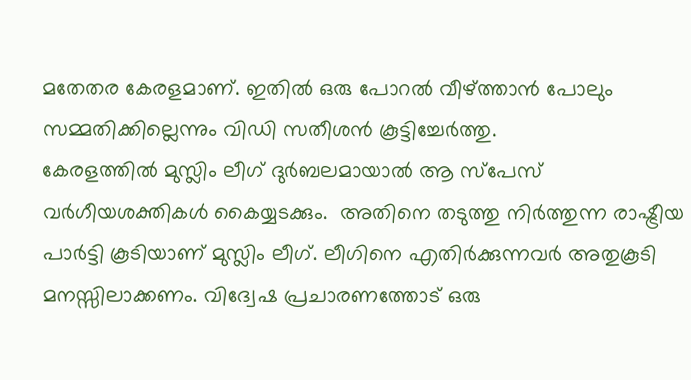മതേതര കേരളമാണ്. ഇതില്‍ ഒരു പോറല്‍ വീഴ്ത്താന്‍ പോലും സമ്മതിക്കില്ലെന്നും വിഡി സതീശന്‍ കൂട്ടിച്ചേര്‍ത്തു.
കേരളത്തില്‍ മുസ്ലിം ലീഗ് ദുര്‍ബലമായാല്‍ ആ സ്പേസ് വര്‍ഗീയശക്തികള്‍ കൈയ്യടക്കും.  അതിനെ തടുത്തു നിര്‍ത്തുന്ന രാഷ്ട്രീയ പാര്‍ട്ടി കൂടിയാണ് മുസ്ലിം ലീഗ്. ലീഗിനെ എതിര്‍ക്കുന്നവര്‍ അതുകൂടി മനസ്സിലാക്കണം. വിദ്വേഷ പ്രചാരണത്തോട് ഒരു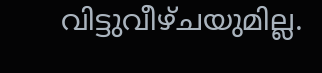വിട്ടുവീഴ്ചയുമില്ല.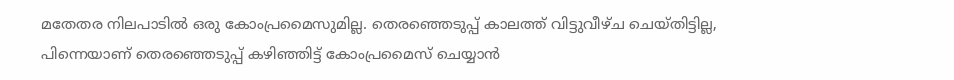മതേതര നിലപാടില്‍ ഒരു കോംപ്രമൈസുമില്ല. തെരഞ്ഞെടുപ്പ് കാലത്ത് വിട്ടുവീഴ്ച ചെയ്തിട്ടില്ല, പിന്നെയാണ് തെരഞ്ഞെടുപ്പ് കഴിഞ്ഞിട്ട് കോംപ്രമൈസ് ചെയ്യാന്‍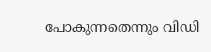പോകുന്നതെന്നും വിഡി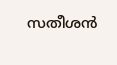സതീശന്‍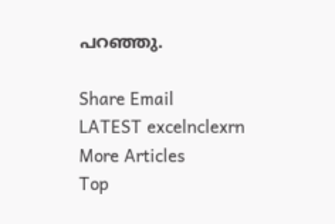പറഞ്ഞു.

Share Email
LATEST excelnclexrn
More Articles
Top